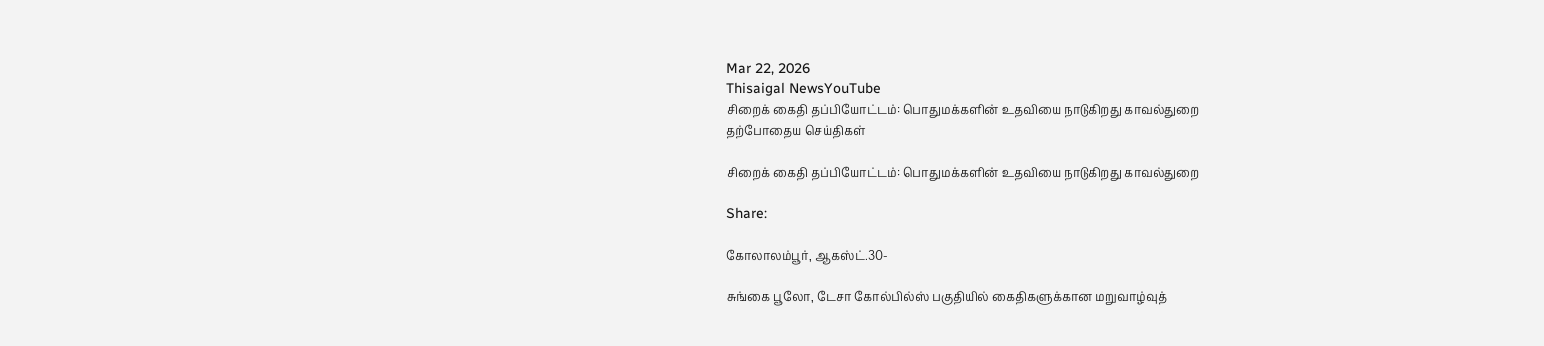Mar 22, 2026
Thisaigal NewsYouTube
சிறைக் கைதி தப்பியோட்டம்: பொதுமக்களின் உதவியை நாடுகிறது காவல்துறை
தற்போதைய செய்திகள்

சிறைக் கைதி தப்பியோட்டம்: பொதுமக்களின் உதவியை நாடுகிறது காவல்துறை

Share:

கோலாலம்பூர், ஆகஸ்ட்.30-

சுங்கை பூலோ, டேசா கோல்பில்ஸ் பகுதியில் கைதிகளுக்கான மறுவாழ்வுத்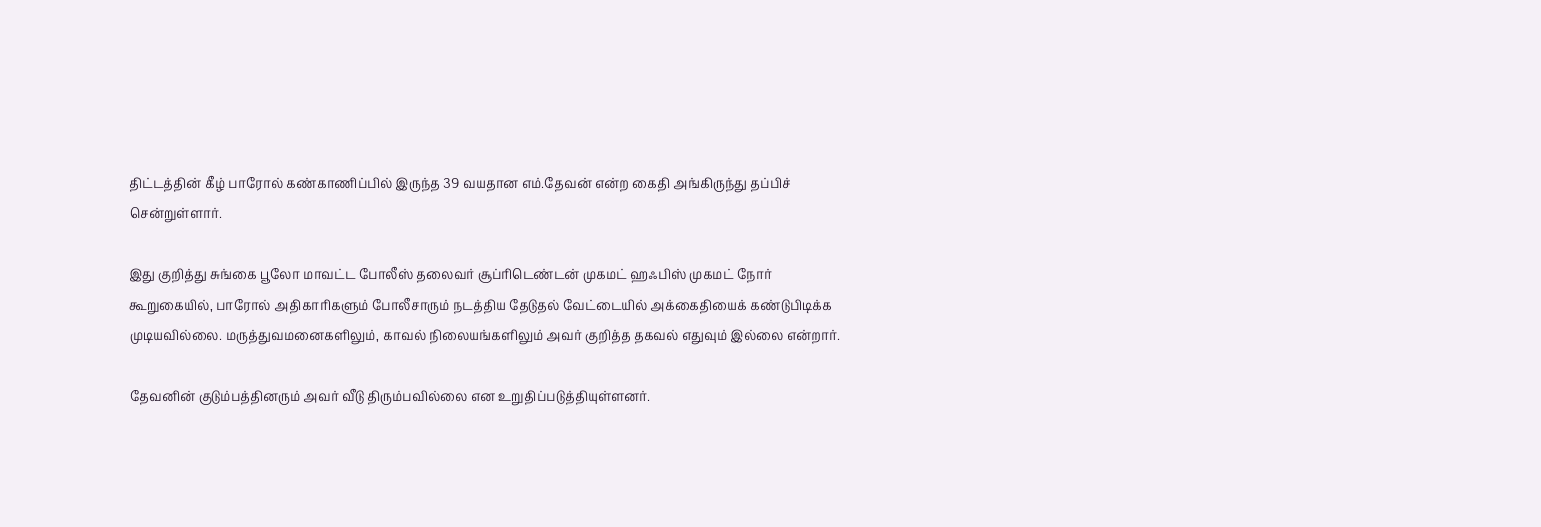திட்டத்தின் கீழ் பாரோல் கண்காணிப்பில் இருந்த 39 வயதான எம்.தேவன் என்ற கைதி அங்கிருந்து தப்பிச் சென்றுள்ளார்.

இது குறித்து சுங்கை பூலோ மாவட்ட போலீஸ் தலைவர் சூப்ரிடெண்டன் முகமட் ஹஃபிஸ் முகமட் நோர் கூறுகையில், பாரோல் அதிகாரிகளும் போலீசாரும் நடத்திய தேடுதல் வேட்டையில் அக்கைதியைக் கண்டுபிடிக்க முடியவில்லை. மருத்துவமனைகளிலும், காவல் நிலையங்களிலும் அவர் குறித்த தகவல் எதுவும் இல்லை என்றார்.

தேவனின் குடும்பத்தினரும் அவர் வீடு திரும்பவில்லை என உறுதிப்படுத்தியுள்ளனர்.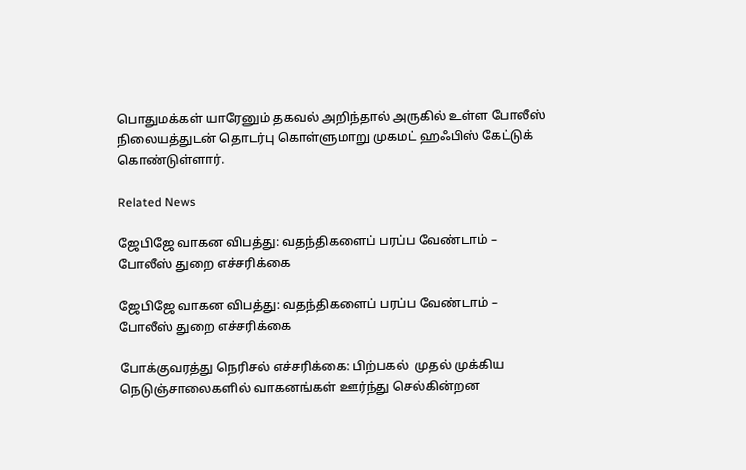பொதுமக்கள் யாரேனும் தகவல் அறிந்தால் அருகில் உள்ள போலீஸ் நிலையத்துடன் தொடர்பு கொள்ளுமாறு முகமட் ஹஃபிஸ் கேட்டுக் கொண்டுள்ளார்.

Related News

ஜேபிஜே வாகன விபத்து: வதந்திகளைப் பரப்ப வேண்டாம் – போலீஸ் துறை எச்சரிக்கை

ஜேபிஜே வாகன விபத்து: வதந்திகளைப் பரப்ப வேண்டாம் – போலீஸ் துறை எச்சரிக்கை

போக்குவரத்து நெரிசல் எச்சரிக்கை: பிற்பகல்  முதல் முக்கிய நெடுஞ்சாலைகளில் வாகனங்கள் ஊர்ந்து செல்கின்றன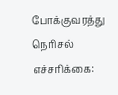போக்குவரத்து நெரிசல் எச்சரிக்கை: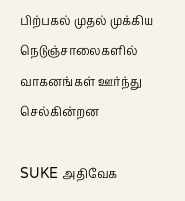பிற்பகல் முதல் முக்கிய நெடுஞ்சாலைகளில் வாகனங்கள் ஊர்ந்து செல்கின்றன

SUKE அதிவேக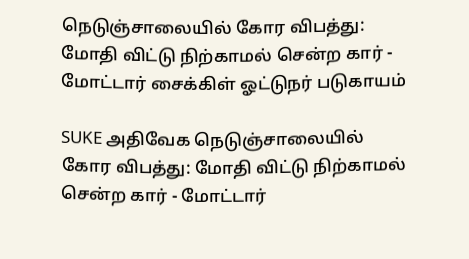நெடுஞ்சாலையில் கோர விபத்து: மோதி விட்டு நிற்காமல் சென்ற கார் - மோட்டார் சைக்கிள் ஓட்டுநர் படுகாயம்

SUKE அதிவேக நெடுஞ்சாலையில் கோர விபத்து: மோதி விட்டு நிற்காமல் சென்ற கார் - மோட்டார்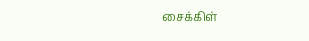சைக்கிள்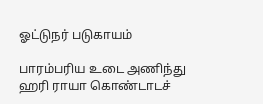ஓட்டுநர் படுகாயம்

பாரம்பரிய உடை அணிந்து ஹரி ராயா கொண்டாடச்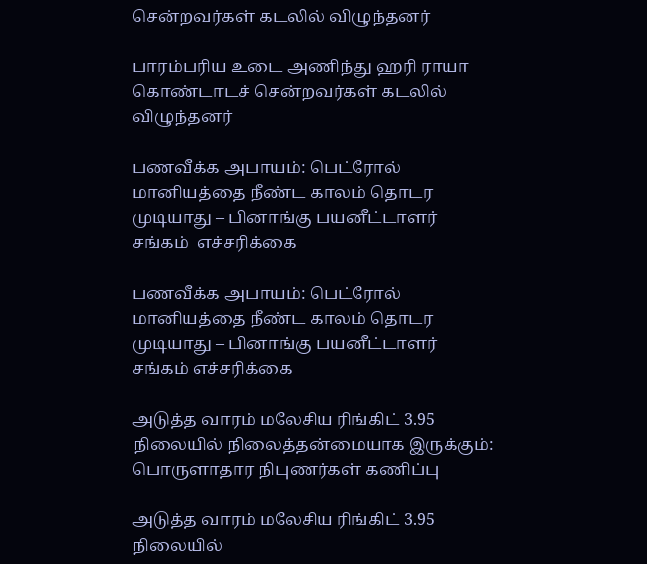சென்றவர்கள் கடலில் விழுந்தனர்

பாரம்பரிய உடை அணிந்து ஹரி ராயா கொண்டாடச் சென்றவர்கள் கடலில் விழுந்தனர்

பணவீக்க அபாயம்: பெட்ரோல் மானியத்தை நீண்ட காலம் தொடர முடியாது – பினாங்கு பயனீட்டாளர் சங்கம்  எச்சரிக்கை

பணவீக்க அபாயம்: பெட்ரோல் மானியத்தை நீண்ட காலம் தொடர முடியாது – பினாங்கு பயனீட்டாளர் சங்கம் எச்சரிக்கை

அடுத்த வாரம் மலேசிய ரிங்கிட் 3.95 நிலையில் நிலைத்தன்மையாக இருக்கும்: பொருளாதார நிபுணர்கள் கணிப்பு

அடுத்த வாரம் மலேசிய ரிங்கிட் 3.95 நிலையில்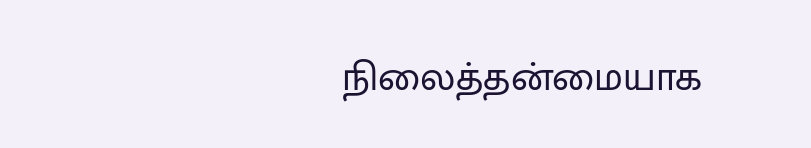நிலைத்தன்மையாக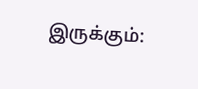இருக்கும்: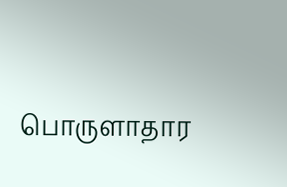பொருளாதார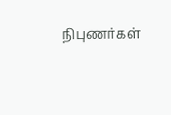நிபுணர்கள்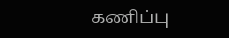கணிப்பு